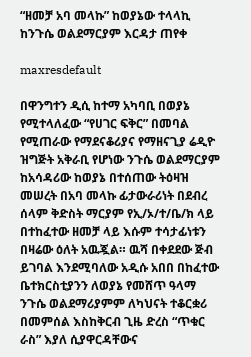“ዘመቻ አባ መላኩ” ከወያኔው ተላላኪ ከንጉሴ ወልደማርያም እርዳታ ጠየቀ

maxresdefault

በዋንግተን ዲሲ ከተማ አካባቢ በወያኔ የሚተላለፈው “የሀገር ፍቅር” በመባል የሚጠራው የማደናቆሪያና የማዘናጊያ ሬዲዮ ዝግጅት አቅራቢ የሆነው ንጉሴ ወልደማርያም ከአሳዳሪው ከወያኔ በተሰጠው ትዕዛዝ መሠረት በአባ መላኩ ፊታውራሪነት በደብረ ሰላም ቅድስት ማርያም የኢ/ኦ/ተ/ቤ/ክ ላይ በተከፈተው ዘመቻ ላይ እሱም ተሳታፊነቱን በዛሬው ዕለት አዉጇል። ዉሻ በቀደደው ጅብ ይገባል እንደሚባለው አዲሱ አበበ በከፈተው ቤተክርስቲያንን ለወያኔ የመሸጥ ዓላማ ንጉሴ ወልደማሪያምም ለካህናት ተቆርቋሪ በመምሰል እስከቅርብ ጊዜ ድረስ “ጥቁር ራስ” እያለ ሲያዋርዳቸውና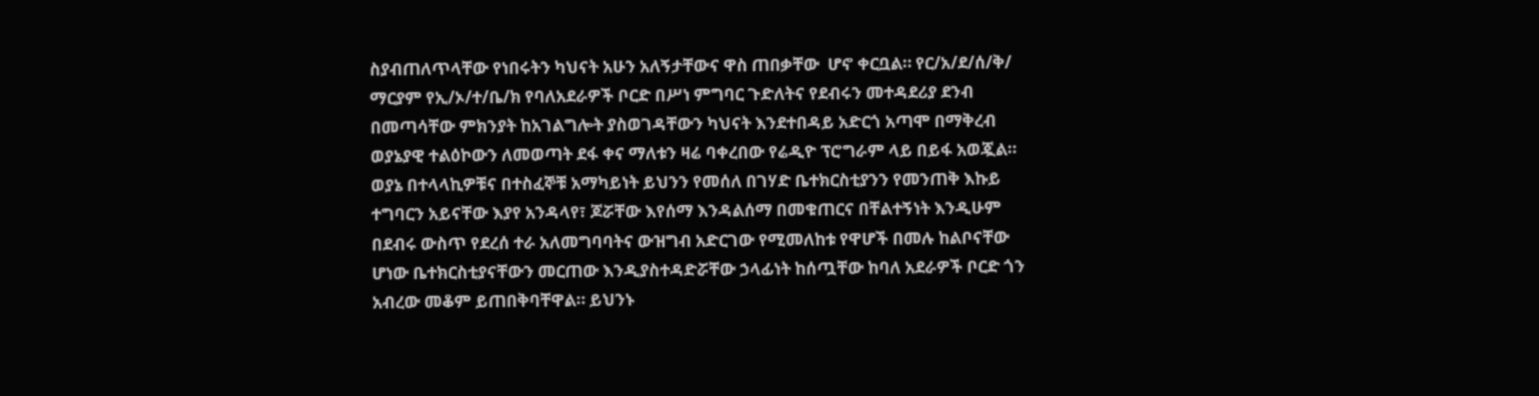ስያብጠለጥላቸው የነበሩትን ካህናት አሁን አለኝታቸውና ዋስ ጠበቃቸው  ሆኖ ቀርቧል። የር/አ/ደ/ሰ/ቅ/ ማርያም የኢ/ኦ/ተ/ቤ/ክ የባለአደራዎች ቦርድ በሥነ ምግባር ጉድለትና የደብሩን መተዳደሪያ ደንብ በመጣሳቸው ምክንያት ከአገልግሎት ያስወገዳቸውን ካህናት እንደተበዳይ አድርጎ አጣሞ በማቅረብ ወያኔያዊ ተልዕኮውን ለመወጣት ደፋ ቀና ማለቱን ዛሬ ባቀረበው የሬዲዮ ፕሮግራም ላይ በይፋ አወጇል። ወያኔ በተላላኪዎቹና በተስፈኞቹ አማካይነት ይህንን የመሰለ በገሃድ ቤተክርስቲያንን የመንጠቅ እኩይ ተግባርን አይናቸው እያየ አንዳላየ፣ ጆሯቸው እየሰማ እንዳልሰማ በመቁጠርና በቸልተኝነት እንዲሁም በደብሩ ውስጥ የደረሰ ተራ አለመግባባትና ውዝግብ አድርገው የሚመለከቱ የዋሆች በመሉ ከልቦናቸው ሆነው ቤተክርስቲያናቸውን መርጠው እንዲያስተዳድሯቸው ኃላፊነት ከሰጧቸው ከባለ አደራዎች ቦርድ ጎን አብረው መቆም ይጠበቅባቸዋል። ይህንኑ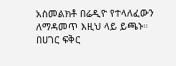አስመልክቶ በሬዲዮ የተላለፈውን ለማዳመጥ እዚህ ላይ ይጫኑ። በሀገር ፍቅር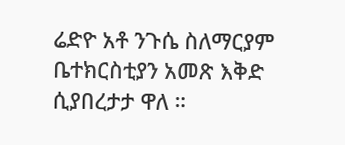ሬድዮ አቶ ንጉሴ ስለማርያም ቤተክርስቲያን አመጽ እቅድ ሲያበረታታ ዋለ ።